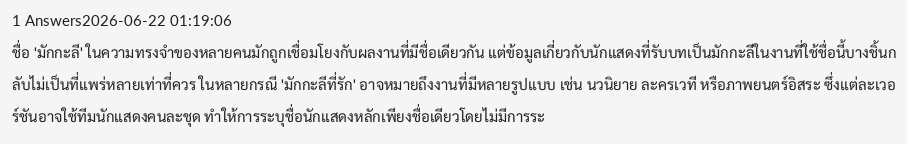1 Answers2026-06-22 01:19:06
ชื่อ 'มักกะลี' ในความทรงจำของหลายคนมักถูกเชื่อมโยงกับผลงานที่มีชื่อเดียวกัน แต่ข้อมูลเกี่ยวกับนักแสดงที่รับบทเป็นมักกะลีในงานที่ใช้ชื่อนี้บางชิ้นกลับไม่เป็นที่แพร่หลายเท่าที่ควร ในหลายกรณี 'มักกะลีที่รัก' อาจหมายถึงงานที่มีหลายรูปแบบ เช่น นวนิยาย ละครเวที หรือภาพยนตร์อิสระ ซึ่งแต่ละเวอร์ชันอาจใช้ทีมนักแสดงคนละชุด ทำให้การระบุชื่อนักแสดงหลักเพียงชื่อเดียวโดยไม่มีการระ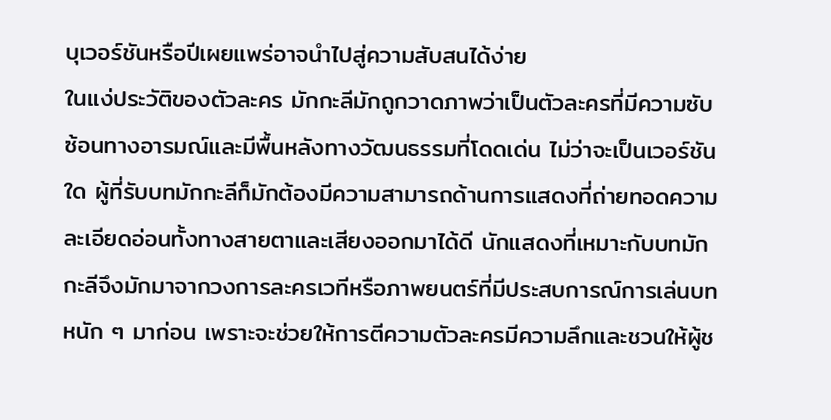บุเวอร์ชันหรือปีเผยแพร่อาจนำไปสู่ความสับสนได้ง่าย
ในแง่ประวัติของตัวละคร มักกะลีมักถูกวาดภาพว่าเป็นตัวละครที่มีความซับซ้อนทางอารมณ์และมีพื้นหลังทางวัฒนธรรมที่โดดเด่น ไม่ว่าจะเป็นเวอร์ชันใด ผู้ที่รับบทมักกะลีก็มักต้องมีความสามารถด้านการแสดงที่ถ่ายทอดความละเอียดอ่อนทั้งทางสายตาและเสียงออกมาได้ดี นักแสดงที่เหมาะกับบทมักกะลีจึงมักมาจากวงการละครเวทีหรือภาพยนตร์ที่มีประสบการณ์การเล่นบทหนัก ๆ มาก่อน เพราะจะช่วยให้การตีความตัวละครมีความลึกและชวนให้ผู้ช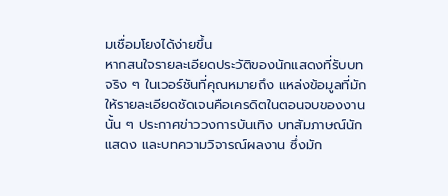มเชื่อมโยงได้ง่ายขึ้น
หากสนใจรายละเอียดประวัติของนักแสดงที่รับบทจริง ๆ ในเวอร์ชันที่คุณหมายถึง แหล่งข้อมูลที่มักให้รายละเอียดชัดเจนคือเครดิตในตอนจบของงานนั้น ๆ ประกาศข่าววงการบันเทิง บทสัมภาษณ์นักแสดง และบทความวิจารณ์ผลงาน ซึ่งมัก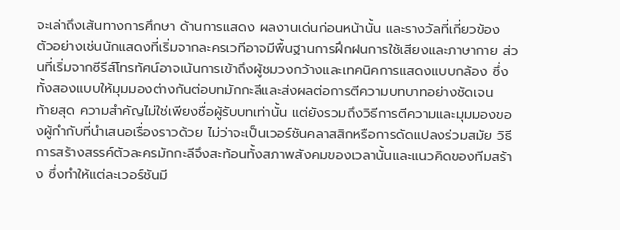จะเล่าถึงเส้นทางการศึกษา ด้านการแสดง ผลงานเด่นก่อนหน้านั้น และรางวัลที่เกี่ยวข้อง ตัวอย่างเช่นนักแสดงที่เริ่มจากละครเวทีอาจมีพื้นฐานการฝึกฝนการใช้เสียงและภาษากาย ส่วนที่เริ่มจากซีรีส์โทรทัศน์อาจเน้นการเข้าถึงผู้ชมวงกว้างและเทคนิคการแสดงแบบกล้อง ซึ่งทั้งสองแบบให้มุมมองต่างกันต่อบทมักกะลีและส่งผลต่อการตีความบทบาทอย่างชัดเจน
ท้ายสุด ความสำคัญไม่ใช่เพียงชื่อผู้รับบทเท่านั้น แต่ยังรวมถึงวิธีการตีความและมุมมองของผู้กำกับที่นำเสนอเรื่องราวด้วย ไม่ว่าจะเป็นเวอร์ชันคลาสสิกหรือการดัดแปลงร่วมสมัย วิธีการสร้างสรรค์ตัวละครมักกะลีจึงสะท้อนทั้งสภาพสังคมของเวลานั้นและแนวคิดของทีมสร้าง ซึ่งทำให้แต่ละเวอร์ชันมี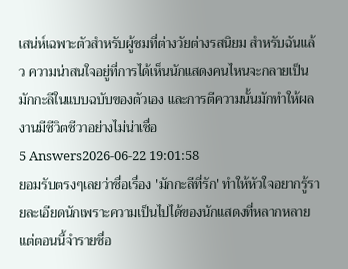เสน่ห์เฉพาะตัวสำหรับผู้ชมที่ต่างวัยต่างรสนิยม สำหรับฉันแล้ว ความน่าสนใจอยู่ที่การได้เห็นนักแสดงคนไหนจะกลายเป็นมักกะลีในแบบฉบับของตัวเอง และการตีความนั้นมักทำให้ผลงานมีชีวิตชีวาอย่างไม่น่าเชื่อ
5 Answers2026-06-22 19:01:58
ยอมรับตรงๆเลยว่าชื่อเรื่อง 'มักกะลีที่รัก' ทำให้หัวใจอยากรู้รายละเอียดนักเพราะความเป็นไปได้ของนักแสดงที่หลากหลาย แต่ตอนนี้จำรายชื่อ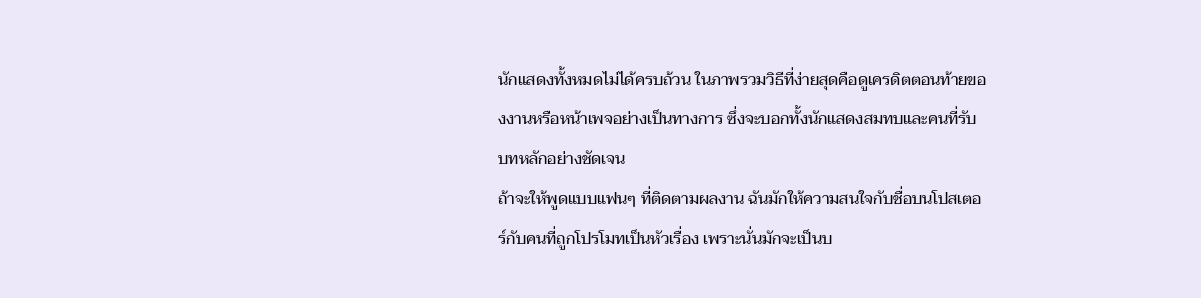นักแสดงทั้งหมดไม่ได้ครบถ้วน ในภาพรวมวิธีที่ง่ายสุดคือดูเครดิตตอนท้ายของงานหรือหน้าเพจอย่างเป็นทางการ ซึ่งจะบอกทั้งนักแสดงสมทบและคนที่รับบทหลักอย่างชัดเจน
ถ้าจะให้พูดแบบแฟนๆ ที่ติดตามผลงาน ฉันมักให้ความสนใจกับชื่อบนโปสเตอร์กับคนที่ถูกโปรโมทเป็นหัวเรื่อง เพราะนั่นมักจะเป็นบ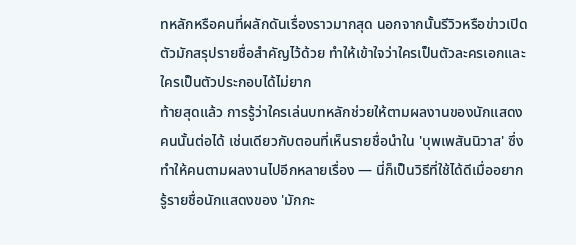ทหลักหรือคนที่ผลักดันเรื่องราวมากสุด นอกจากนั้นรีวิวหรือข่าวเปิดตัวมักสรุปรายชื่อสำคัญไว้ด้วย ทำให้เข้าใจว่าใครเป็นตัวละครเอกและใครเป็นตัวประกอบได้ไม่ยาก
ท้ายสุดแล้ว การรู้ว่าใครเล่นบทหลักช่วยให้ตามผลงานของนักแสดงคนนั้นต่อได้ เช่นเดียวกับตอนที่เห็นรายชื่อนำใน 'บุพเพสันนิวาส' ซึ่งทำให้คนตามผลงานไปอีกหลายเรื่อง — นี่ก็เป็นวิธีที่ใช้ได้ดีเมื่ออยากรู้รายชื่อนักแสดงของ 'มักกะ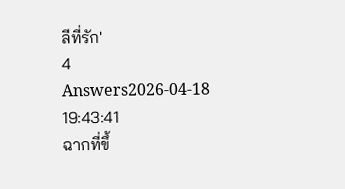ลีที่รัก'
4 Answers2026-04-18 19:43:41
ฉากที่ขึ้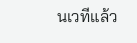นเวทีแล้ว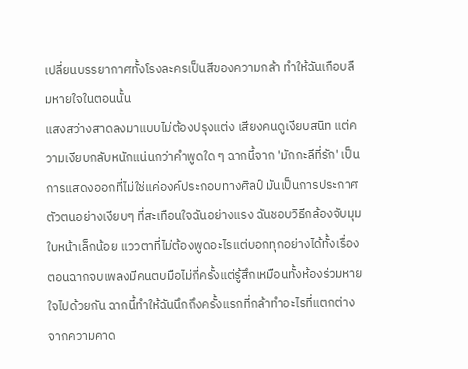เปลี่ยนบรรยากาศทั้งโรงละครเป็นสีของความกล้า ทำให้ฉันเกือบลืมหายใจในตอนนั้น
แสงสว่างสาดลงมาแบบไม่ต้องปรุงแต่ง เสียงคนดูเงียบสนิท แต่ความเงียบกลับหนักแน่นกว่าคำพูดใด ๆ ฉากนี้จาก 'มักกะลีที่รัก' เป็นการแสดงออกที่ไม่ใช่แค่องค์ประกอบทางศิลป์ มันเป็นการประกาศตัวตนอย่างเงียบๆ ที่สะเทือนใจฉันอย่างแรง ฉันชอบวิธีกล้องจับมุมใบหน้าเล็กน้อย แววตาที่ไม่ต้องพูดอะไรแต่บอกทุกอย่างได้ทั้งเรื่อง
ตอนฉากจบเพลงมีคนตบมือไม่กี่ครั้งแต่รู้สึกเหมือนทั้งห้องร่วมหายใจไปด้วยกัน ฉากนี้ทำให้ฉันนึกถึงครั้งแรกที่กล้าทำอะไรที่แตกต่างจากความคาด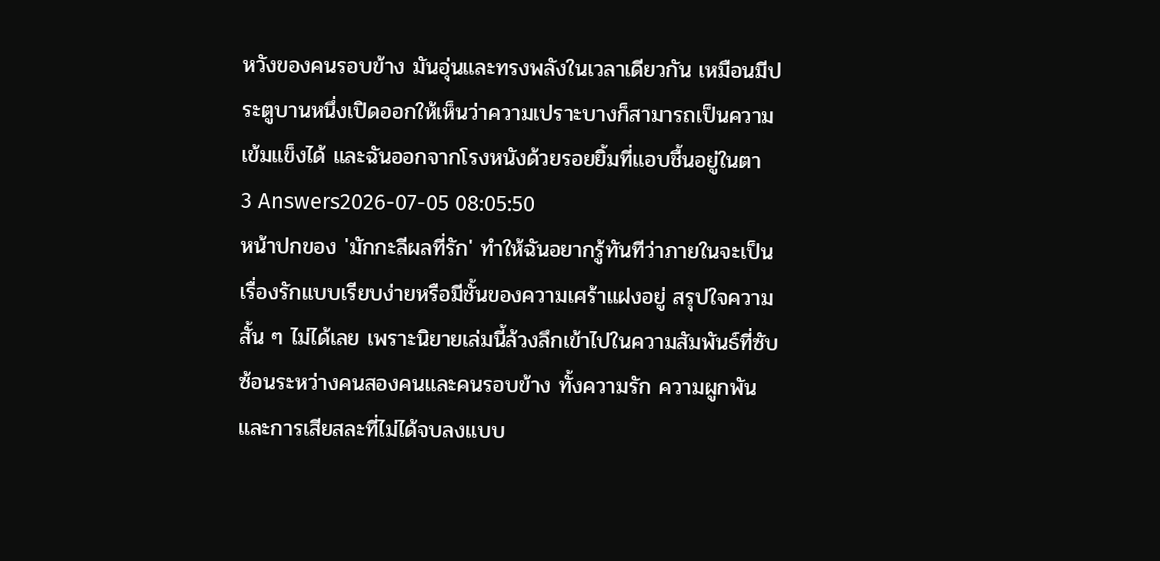หวังของคนรอบข้าง มันอุ่นและทรงพลังในเวลาเดียวกัน เหมือนมีประตูบานหนึ่งเปิดออกให้เห็นว่าความเปราะบางก็สามารถเป็นความเข้มแข็งได้ และฉันออกจากโรงหนังด้วยรอยยิ้มที่แอบชื้นอยู่ในตา
3 Answers2026-07-05 08:05:50
หน้าปกของ 'มักกะลีผลที่รัก' ทำให้ฉันอยากรู้ทันทีว่าภายในจะเป็นเรื่องรักแบบเรียบง่ายหรือมีชั้นของความเศร้าแฝงอยู่ สรุปใจความสั้น ๆ ไม่ได้เลย เพราะนิยายเล่มนี้ล้วงลึกเข้าไปในความสัมพันธ์ที่ซับซ้อนระหว่างคนสองคนและคนรอบข้าง ทั้งความรัก ความผูกพัน และการเสียสละที่ไม่ได้จบลงแบบ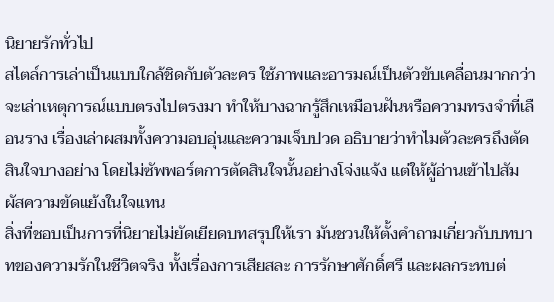นิยายรักทั่วไป
สไตล์การเล่าเป็นแบบใกล้ชิดกับตัวละคร ใช้ภาพและอารมณ์เป็นตัวขับเคลื่อนมากกว่าจะเล่าเหตุการณ์แบบตรงไปตรงมา ทำให้บางฉากรู้สึกเหมือนฝันหรือความทรงจำที่เลือนราง เรื่องเล่าผสมทั้งความอบอุ่นและความเจ็บปวด อธิบายว่าทำไมตัวละครถึงตัดสินใจบางอย่าง โดยไม่ซัพพอร์ตการตัดสินใจนั้นอย่างโจ่งแจ้ง แต่ให้ผู้อ่านเข้าไปสัมผัสความขัดแย้งในใจแทน
สิ่งที่ชอบเป็นการที่นิยายไม่ยัดเยียดบทสรุปให้เรา มันชวนให้ตั้งคำถามเกี่ยวกับบทบาทของความรักในชีวิตจริง ทั้งเรื่องการเสียสละ การรักษาศักดิ์ศรี และผลกระทบต่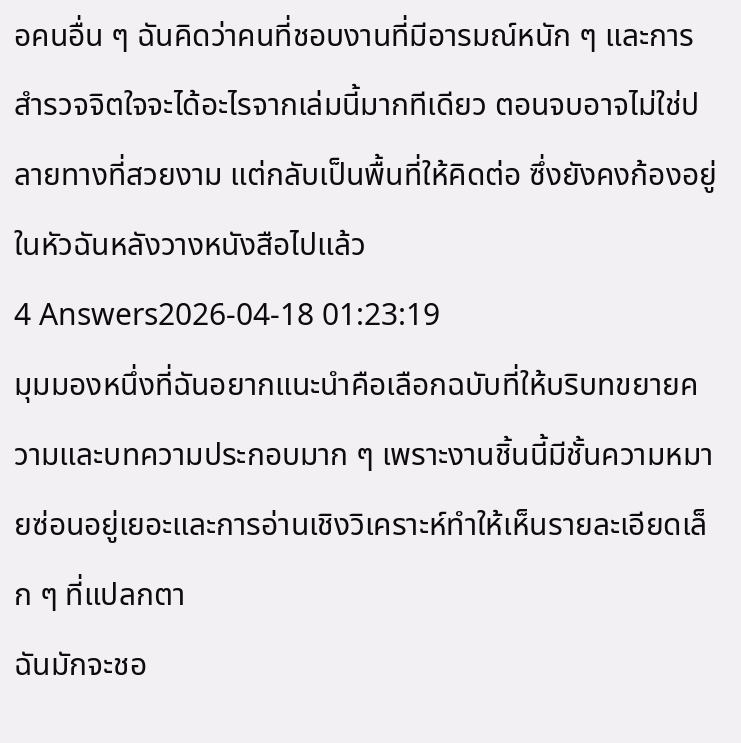อคนอื่น ๆ ฉันคิดว่าคนที่ชอบงานที่มีอารมณ์หนัก ๆ และการสำรวจจิตใจจะได้อะไรจากเล่มนี้มากทีเดียว ตอนจบอาจไม่ใช่ปลายทางที่สวยงาม แต่กลับเป็นพื้นที่ให้คิดต่อ ซึ่งยังคงก้องอยู่ในหัวฉันหลังวางหนังสือไปแล้ว
4 Answers2026-04-18 01:23:19
มุมมองหนึ่งที่ฉันอยากแนะนำคือเลือกฉบับที่ให้บริบทขยายความและบทความประกอบมาก ๆ เพราะงานชิ้นนี้มีชั้นความหมายซ่อนอยู่เยอะและการอ่านเชิงวิเคราะห์ทำให้เห็นรายละเอียดเล็ก ๆ ที่แปลกตา
ฉันมักจะชอ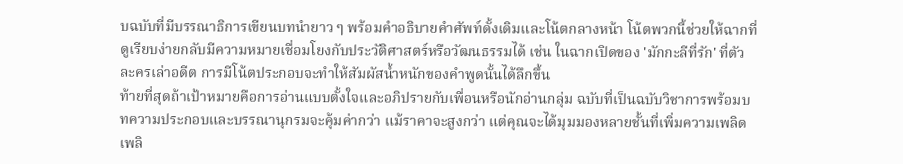บฉบับที่มีบรรณาธิการเขียนบทนำยาว ๆ พร้อมคำอธิบายคำศัพท์ดั้งเดิมและโน้ตกลางหน้า โน้ตพวกนี้ช่วยให้ฉากที่ดูเรียบง่ายกลับมีความหมายเชื่อมโยงกับประวัติศาสตร์หรือวัฒนธรรมได้ เช่น ในฉากเปิดของ 'มักกะลีที่รัก' ที่ตัวละครเล่าอดีต การมีโน้ตประกอบจะทำให้สัมผัสน้ำหนักของคำพูดนั้นได้ลึกขึ้น
ท้ายที่สุดถ้าเป้าหมายคือการอ่านแบบตั้งใจและอภิปรายกับเพื่อนหรือนักอ่านกลุ่ม ฉบับที่เป็นฉบับวิชาการพร้อมบทความประกอบและบรรณานุกรมจะคุ้มค่ากว่า แม้ราคาจะสูงกว่า แต่คุณจะได้มุมมองหลายชั้นที่เพิ่มความเพลิดเพลิ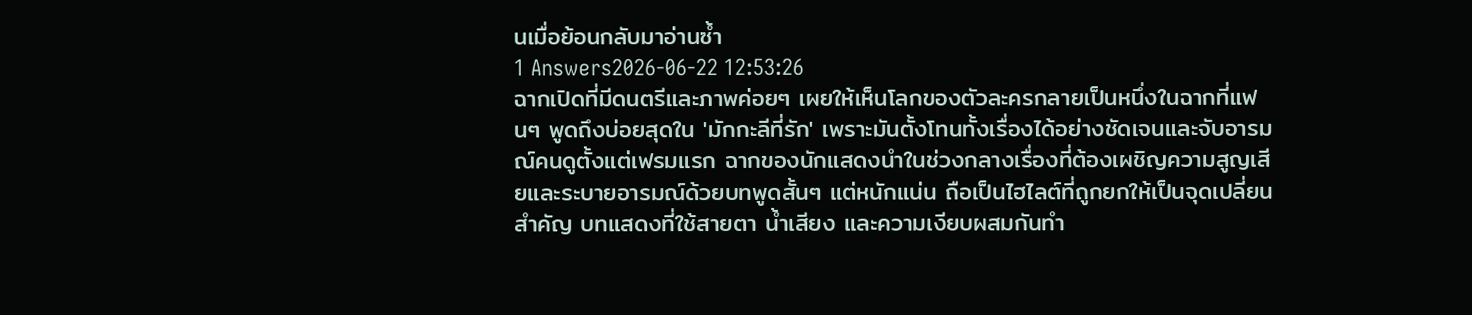นเมื่อย้อนกลับมาอ่านซ้ำ
1 Answers2026-06-22 12:53:26
ฉากเปิดที่มีดนตรีและภาพค่อยๆ เผยให้เห็นโลกของตัวละครกลายเป็นหนึ่งในฉากที่แฟนๆ พูดถึงบ่อยสุดใน 'มักกะลีที่รัก' เพราะมันตั้งโทนทั้งเรื่องได้อย่างชัดเจนและจับอารมณ์คนดูตั้งแต่เฟรมแรก ฉากของนักแสดงนำในช่วงกลางเรื่องที่ต้องเผชิญความสูญเสียและระบายอารมณ์ด้วยบทพูดสั้นๆ แต่หนักแน่น ถือเป็นไฮไลต์ที่ถูกยกให้เป็นจุดเปลี่ยนสำคัญ บทแสดงที่ใช้สายตา น้ำเสียง และความเงียบผสมกันทำ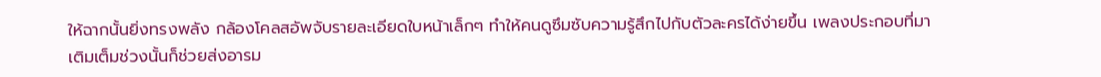ให้ฉากนั้นยิ่งทรงพลัง กล้องโคลสอัพจับรายละเอียดใบหน้าเล็กๆ ทำให้คนดูซึมซับความรู้สึกไปกับตัวละครได้ง่ายขึ้น เพลงประกอบที่มาเติมเต็มช่วงนั้นก็ช่วยส่งอารม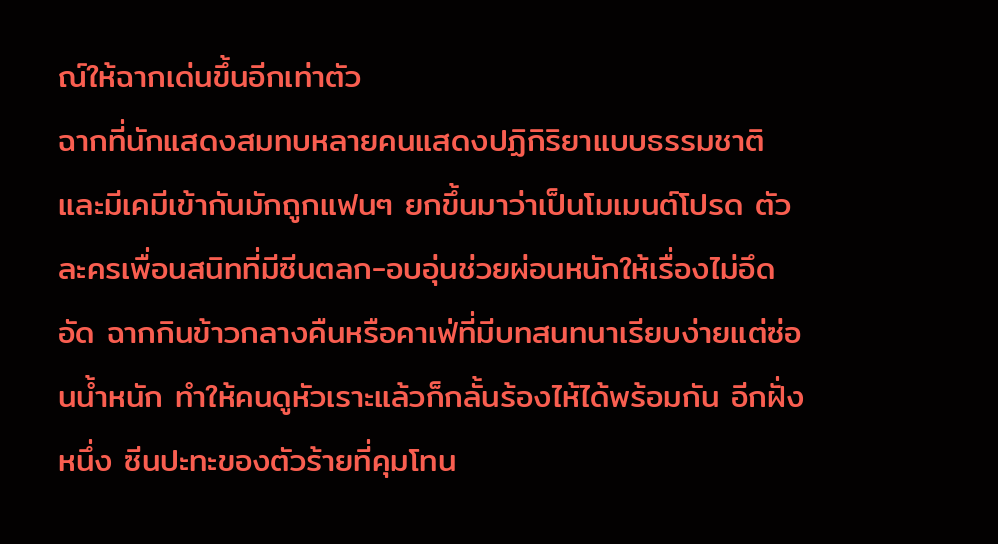ณ์ให้ฉากเด่นขึ้นอีกเท่าตัว
ฉากที่นักแสดงสมทบหลายคนแสดงปฏิกิริยาแบบธรรมชาติและมีเคมีเข้ากันมักถูกแฟนๆ ยกขึ้นมาว่าเป็นโมเมนต์โปรด ตัวละครเพื่อนสนิทที่มีซีนตลก-อบอุ่นช่วยผ่อนหนักให้เรื่องไม่อึดอัด ฉากกินข้าวกลางคืนหรือคาเฟ่ที่มีบทสนทนาเรียบง่ายแต่ซ่อนน้ำหนัก ทำให้คนดูหัวเราะแล้วก็กลั้นร้องไห้ได้พร้อมกัน อีกฝั่งหนึ่ง ซีนปะทะของตัวร้ายที่คุมโทน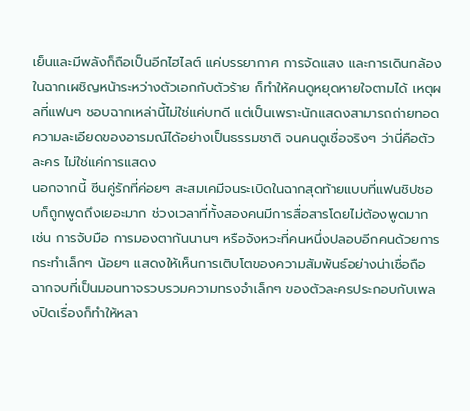เย็นและมีพลังก็ถือเป็นอีกไฮไลต์ แค่บรรยากาศ การจัดแสง และการเดินกล้องในฉากเผชิญหน้าระหว่างตัวเอกกับตัวร้าย ก็ทำให้คนดูหยุดหายใจตามได้ เหตุผลที่แฟนๆ ชอบฉากเหล่านี้ไม่ใช่แค่บทดี แต่เป็นเพราะนักแสดงสามารถถ่ายทอดความละเอียดของอารมณ์ได้อย่างเป็นธรรมชาติ จนคนดูเชื่อจริงๆ ว่านี่คือตัวละคร ไม่ใช่แค่การแสดง
นอกจากนี้ ซีนคู่รักที่ค่อยๆ สะสมเคมีจนระเบิดในฉากสุดท้ายแบบที่แฟนชิปชอบก็ถูกพูดถึงเยอะมาก ช่วงเวลาที่ทั้งสองคนมีการสื่อสารโดยไม่ต้องพูดมาก เช่น การจับมือ การมองตากันนานๆ หรือจังหวะที่คนหนึ่งปลอบอีกคนด้วยการกระทำเล็กๆ น้อยๆ แสดงให้เห็นการเติบโตของความสัมพันธ์อย่างน่าเชื่อถือ ฉากจบที่เป็นมอนทาจรวบรวมความทรงจำเล็กๆ ของตัวละครประกอบกับเพลงปิดเรื่องก็ทำให้หลา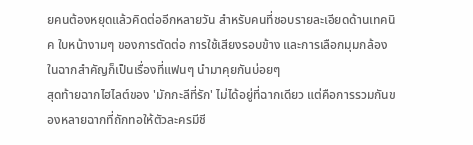ยคนต้องหยุดแล้วคิดต่ออีกหลายวัน สำหรับคนที่ชอบรายละเอียดด้านเทคนิค ใบหน้างามๆ ของการตัดต่อ การใช้เสียงรอบข้าง และการเลือกมุมกล้องในฉากสำคัญก็เป็นเรื่องที่แฟนๆ นำมาคุยกันบ่อยๆ
สุดท้ายฉากไฮไลต์ของ 'มักกะลีที่รัก' ไม่ได้อยู่ที่ฉากเดียว แต่คือการรวมกันของหลายฉากที่ถักทอให้ตัวละครมีชี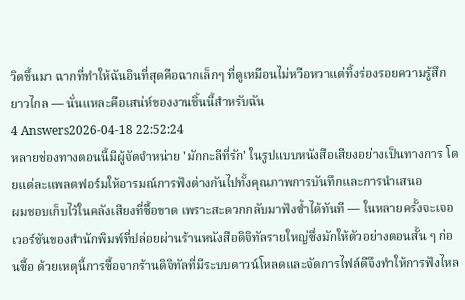วิตขึ้นมา ฉากที่ทำให้ฉันอินที่สุดคือฉากเล็กๆ ที่ดูเหมือนไม่หวือหวาแต่ทิ้งร่องรอยความรู้สึกยาวไกล — นั่นแหละคือเสน่ห์ของงานชิ้นนี้สำหรับฉัน
4 Answers2026-04-18 22:52:24
หลายช่องทางตอนนี้มีผู้จัดจำหน่าย 'มักกะลีที่รัก' ในรูปแบบหนังสือเสียงอย่างเป็นทางการ โดยแต่ละแพลตฟอร์มให้อารมณ์การฟังต่างกันไปทั้งคุณภาพการบันทึกและการนำเสนอ
ผมชอบเก็บไว้ในคลังเสียงที่ซื้อขาด เพราะสะดวกกลับมาฟังซ้ำได้ทันที — ในหลายครั้งจะเจอเวอร์ชันของสำนักพิมพ์ที่ปล่อยผ่านร้านหนังสือดิจิทัลรายใหญ่ซึ่งมักให้ตัวอย่างตอนสั้น ๆ ก่อนซื้อ ด้วยเหตุนี้การซื้อจากร้านดิจิทัลที่มีระบบดาวน์โหลดและจัดการไฟล์ดีจึงทำให้การฟังไหล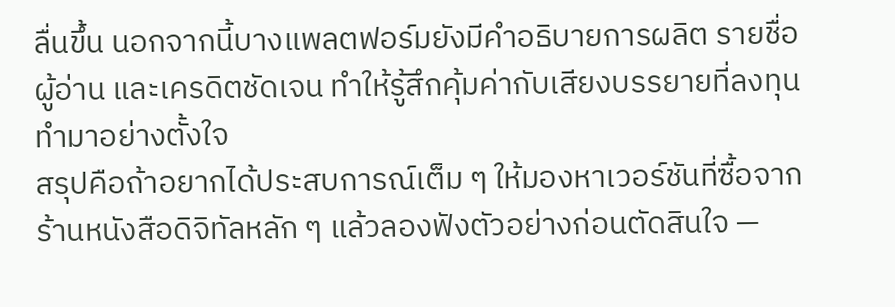ลื่นขึ้น นอกจากนี้บางแพลตฟอร์มยังมีคำอธิบายการผลิต รายชื่อผู้อ่าน และเครดิตชัดเจน ทำให้รู้สึกคุ้มค่ากับเสียงบรรยายที่ลงทุนทำมาอย่างตั้งใจ
สรุปคือถ้าอยากได้ประสบการณ์เต็ม ๆ ให้มองหาเวอร์ชันที่ซื้อจากร้านหนังสือดิจิทัลหลัก ๆ แล้วลองฟังตัวอย่างก่อนตัดสินใจ —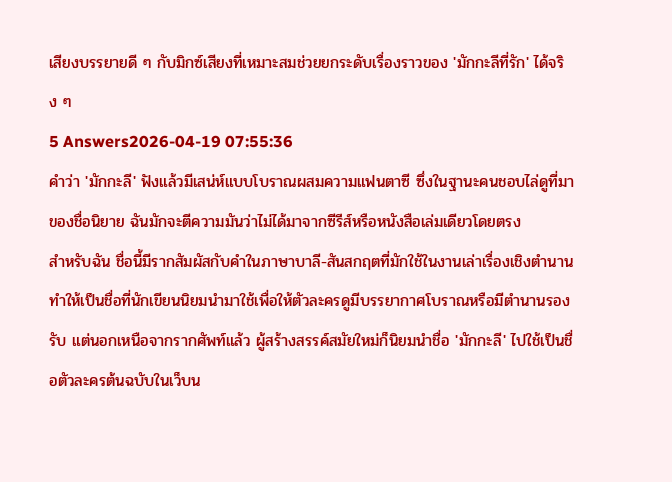เสียงบรรยายดี ๆ กับมิกซ์เสียงที่เหมาะสมช่วยยกระดับเรื่องราวของ 'มักกะลีที่รัก' ได้จริง ๆ
5 Answers2026-04-19 07:55:36
คำว่า 'มักกะลี' ฟังแล้วมีเสน่ห์แบบโบราณผสมความแฟนตาซี ซึ่งในฐานะคนชอบไล่ดูที่มาของชื่อนิยาย ฉันมักจะตีความมันว่าไม่ได้มาจากซีรีส์หรือหนังสือเล่มเดียวโดยตรง
สำหรับฉัน ชื่อนี้มีรากสัมผัสกับคำในภาษาบาลี-สันสกฤตที่มักใช้ในงานเล่าเรื่องเชิงตำนาน ทำให้เป็นชื่อที่นักเขียนนิยมนำมาใช้เพื่อให้ตัวละครดูมีบรรยากาศโบราณหรือมีตำนานรองรับ แต่นอกเหนือจากรากศัพท์แล้ว ผู้สร้างสรรค์สมัยใหม่ก็นิยมนำชื่อ 'มักกะลี' ไปใช้เป็นชื่อตัวละครต้นฉบับในเว็บน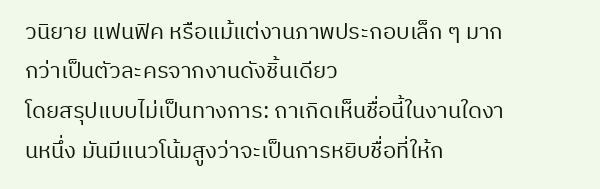วนิยาย แฟนฟิค หรือแม้แต่งานภาพประกอบเล็ก ๆ มากกว่าเป็นตัวละครจากงานดังชิ้นเดียว
โดยสรุปแบบไม่เป็นทางการ: ถาเกิดเห็นชื่อนี้ในงานใดงานหนึ่ง มันมีแนวโน้มสูงว่าจะเป็นการหยิบชื่อที่ให้ก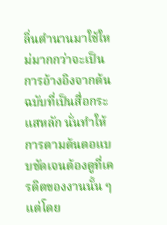ลิ่นตำนานมาใช้ใหม่มากกว่าจะเป็นการอ้างอิงจากต้นฉบับที่เป็นสื่อกระแสหลัก นั่นทำให้การตามต้นตอแบบชัดเจนต้องดูที่เครดิตของงานนั้น ๆ แต่โดย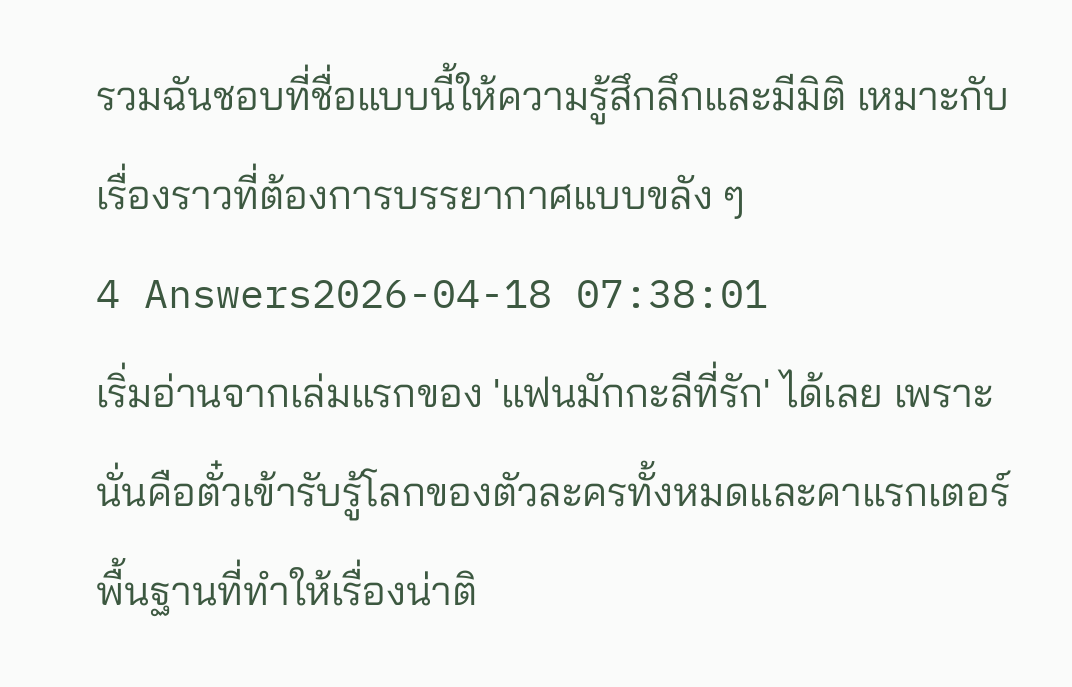รวมฉันชอบที่ชื่อแบบนี้ให้ความรู้สึกลึกและมีมิติ เหมาะกับเรื่องราวที่ต้องการบรรยากาศแบบขลัง ๆ
4 Answers2026-04-18 07:38:01
เริ่มอ่านจากเล่มแรกของ 'แฟนมักกะลีที่รัก' ได้เลย เพราะนั่นคือตั๋วเข้ารับรู้โลกของตัวละครทั้งหมดและคาแรกเตอร์พื้นฐานที่ทำให้เรื่องน่าติ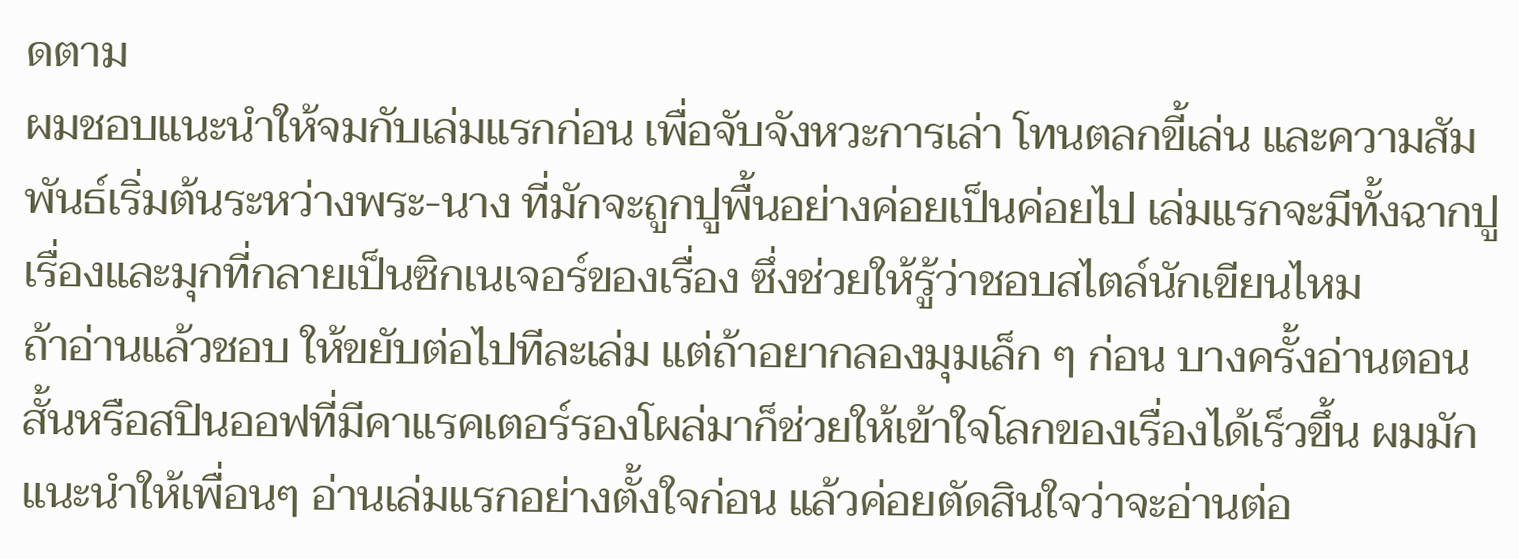ดตาม
ผมชอบแนะนำให้จมกับเล่มแรกก่อน เพื่อจับจังหวะการเล่า โทนตลกขี้เล่น และความสัมพันธ์เริ่มต้นระหว่างพระ-นาง ที่มักจะถูกปูพื้นอย่างค่อยเป็นค่อยไป เล่มแรกจะมีทั้งฉากปูเรื่องและมุกที่กลายเป็นซิกเนเจอร์ของเรื่อง ซึ่งช่วยให้รู้ว่าชอบสไตล์นักเขียนไหม
ถ้าอ่านแล้วชอบ ให้ขยับต่อไปทีละเล่ม แต่ถ้าอยากลองมุมเล็ก ๆ ก่อน บางครั้งอ่านตอนสั้นหรือสปินออฟที่มีคาแรคเตอร์รองโผล่มาก็ช่วยให้เข้าใจโลกของเรื่องได้เร็วขึ้น ผมมักแนะนำให้เพื่อนๆ อ่านเล่มแรกอย่างตั้งใจก่อน แล้วค่อยตัดสินใจว่าจะอ่านต่อ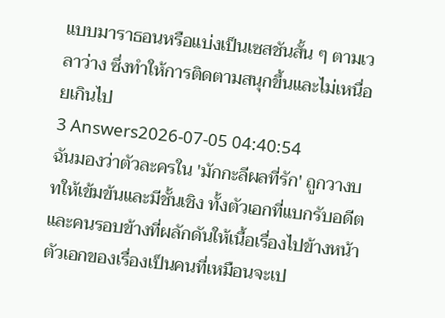แบบมาราธอนหรือแบ่งเป็นเซสชันสั้น ๆ ตามเวลาว่าง ซึ่งทำให้การติดตามสนุกขึ้นและไม่เหนื่อยเกินไป
3 Answers2026-07-05 04:40:54
ฉันมองว่าตัวละครใน 'มักกะลีผลที่รัก' ถูกวางบทให้เข้มข้นและมีชั้นเชิง ทั้งตัวเอกที่แบกรับอดีตและคนรอบข้างที่ผลักดันให้เนื้อเรื่องไปข้างหน้า
ตัวเอกของเรื่องเป็นคนที่เหมือนจะเป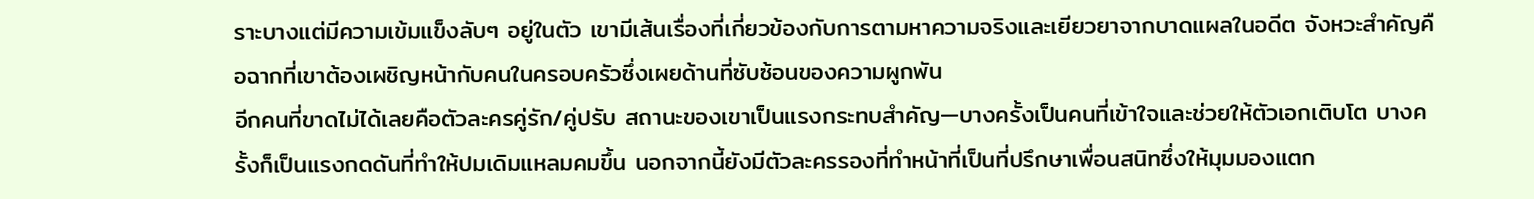ราะบางแต่มีความเข้มแข็งลับๆ อยู่ในตัว เขามีเส้นเรื่องที่เกี่ยวข้องกับการตามหาความจริงและเยียวยาจากบาดแผลในอดีต จังหวะสำคัญคือฉากที่เขาต้องเผชิญหน้ากับคนในครอบครัวซึ่งเผยด้านที่ซับซ้อนของความผูกพัน
อีกคนที่ขาดไม่ได้เลยคือตัวละครคู่รัก/คู่ปรับ สถานะของเขาเป็นแรงกระทบสำคัญ—บางครั้งเป็นคนที่เข้าใจและช่วยให้ตัวเอกเติบโต บางครั้งก็เป็นแรงกดดันที่ทำให้ปมเดิมแหลมคมขึ้น นอกจากนี้ยังมีตัวละครรองที่ทำหน้าที่เป็นที่ปรึกษาเพื่อนสนิทซึ่งให้มุมมองแตก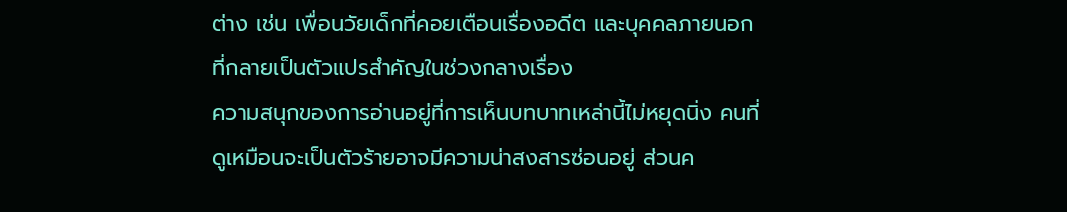ต่าง เช่น เพื่อนวัยเด็กที่คอยเตือนเรื่องอดีต และบุคคลภายนอกที่กลายเป็นตัวแปรสำคัญในช่วงกลางเรื่อง
ความสนุกของการอ่านอยู่ที่การเห็นบทบาทเหล่านี้ไม่หยุดนิ่ง คนที่ดูเหมือนจะเป็นตัวร้ายอาจมีความน่าสงสารซ่อนอยู่ ส่วนค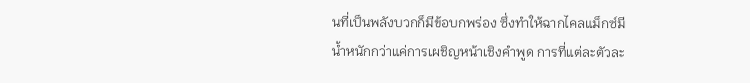นที่เป็นพลังบวกก็มีข้อบกพร่อง ซึ่งทำให้ฉากไคลแม็กซ์มีน้ำหนักกว่าแค่การเผชิญหน้าเชิงคำพูด การที่แต่ละตัวละ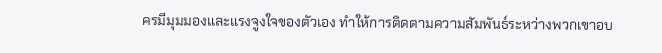ครมีมุมมองและแรงจูงใจของตัวเอง ทำให้การติดตามความสัมพันธ์ระหว่างพวกเขาอบ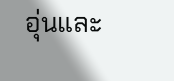อุ่นและ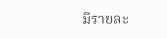มีรายละ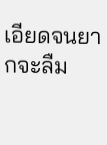เอียดจนยากจะลืม